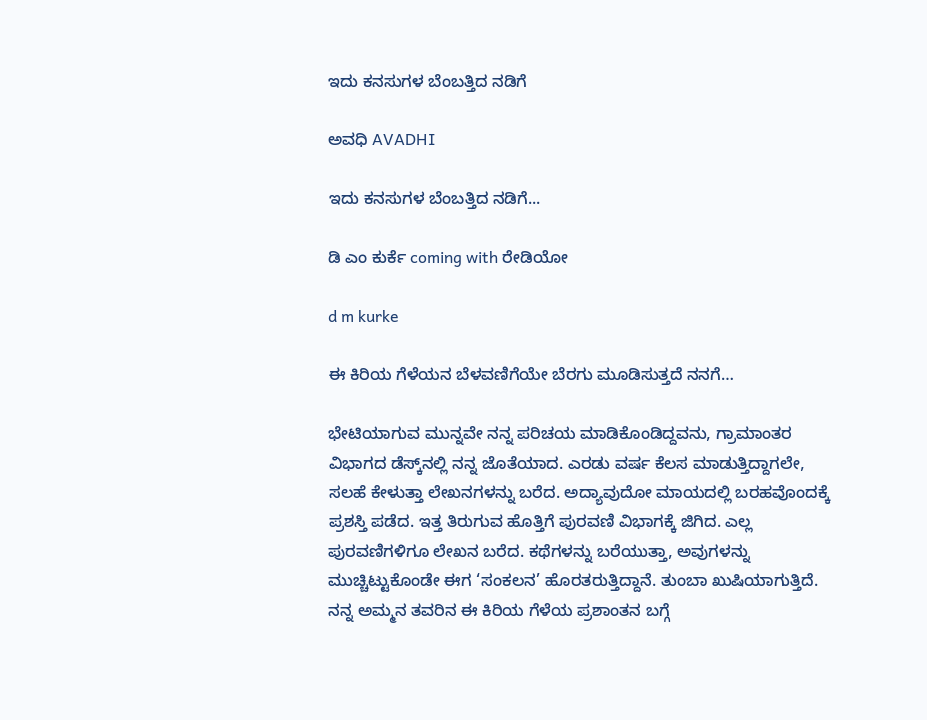ಇದು ಕನಸುಗಳ ಬೆಂಬತ್ತಿದ ನಡಿಗೆ‍

ಅವಧಿ AVADHI

ಇದು ಕನಸುಗಳ ಬೆಂಬತ್ತಿದ ನಡಿಗೆ...

ಡಿ ಎಂ ಕುರ್ಕೆ coming with ರೇಡಿಯೋ

d m kurke

ಈ ಕಿರಿಯ ಗೆಳೆಯನ ಬೆಳವಣಿಗೆಯೇ ಬೆರಗು ಮೂಡಿಸುತ್ತದೆ ನನಗೆ…

ಭೇಟಿಯಾಗುವ ಮುನ್ನವೇ ನನ್ನ ಪರಿಚಯ ಮಾಡಿಕೊಂಡಿದ್ದವನು, ಗ್ರಾಮಾಂತರ ವಿಭಾಗದ ಡೆಸ್ಕ್‌ನಲ್ಲಿ ನನ್ನ ಜೊತೆಯಾದ. ಎರಡು ವರ್ಷ ಕೆಲಸ ಮಾಡುತ್ತಿದ್ದಾಗಲೇ, ಸಲಹೆ ಕೇಳುತ್ತಾ ಲೇಖನಗಳನ್ನು ಬರೆದ. ಅದ್ಯಾವುದೋ ಮಾಯದಲ್ಲಿ ಬರಹವೊಂದಕ್ಕೆ ಪ್ರಶಸ್ತಿ ಪಡೆದ. ಇತ್ತ ತಿರುಗುವ ಹೊತ್ತಿಗೆ ಪುರವಣಿ ವಿಭಾಗಕ್ಕೆ ಜಿಗಿದ. ಎಲ್ಲ ಪುರವಣಿಗಳಿಗೂ ಲೇಖನ ಬರೆದ. ಕಥೆಗಳನ್ನು ಬರೆಯುತ್ತಾ, ಅವುಗಳನ್ನು ಮುಚ್ಚಿಟ್ಟುಕೊಂಡೇ ಈಗ ‘ಸಂಕಲನ’ ಹೊರತರುತ್ತಿದ್ದಾನೆ. ತುಂಬಾ ಖುಷಿಯಾಗುತ್ತಿದೆ. ನನ್ನ ಅಮ್ಮನ ತವರಿನ ಈ ಕಿರಿಯ ಗೆಳೆಯ ಪ್ರಶಾಂತನ ಬಗ್ಗೆ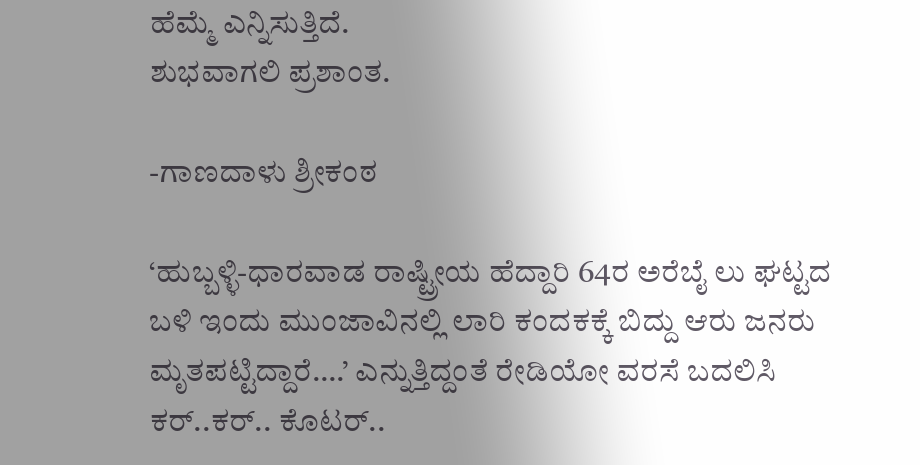ಹೆಮ್ಮೆ ಎನ್ನಿಸುತ್ತಿದೆ.
ಶುಭವಾಗಲಿ ಪ್ರಶಾಂತ.

-ಗಾಣದಾಳು ಶ್ರೀಕಂಠ

‘ಹುಬ್ಬಳ್ಳಿ-ಧಾರವಾಡ ರಾಷ್ಟ್ರೀಯ ಹೆದ್ದಾರಿ 64ರ ಅರೆಬೈ ಲು ಘಟ್ಟದ ಬಳಿ ಇಂದು ಮುಂಜಾವಿನಲ್ಲಿ ಲಾರಿ ಕಂದಕಕ್ಕೆ ಬಿದ್ದು ಆರು ಜನರು ಮೃತಪಟ್ಟಿದ್ದಾರೆ….’ ಎನ್ನುತ್ತಿದ್ದಂತೆ ರೇಡಿಯೋ ವರಸೆ ಬದಲಿಸಿ ಕರ್..ಕರ್.. ಕೊಟರ್..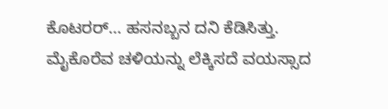ಕೊಟರರ್… ಹಸನಬ್ಬನ ದನಿ ಕೆಡಿಸಿತ್ತು.
ಮೈಕೊರೆವ ಚಳಿಯನ್ನು ಲೆಕ್ಕಿಸದೆ ವಯಸ್ಸಾದ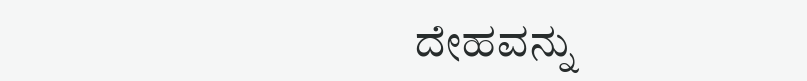ದೇಹವನ್ನು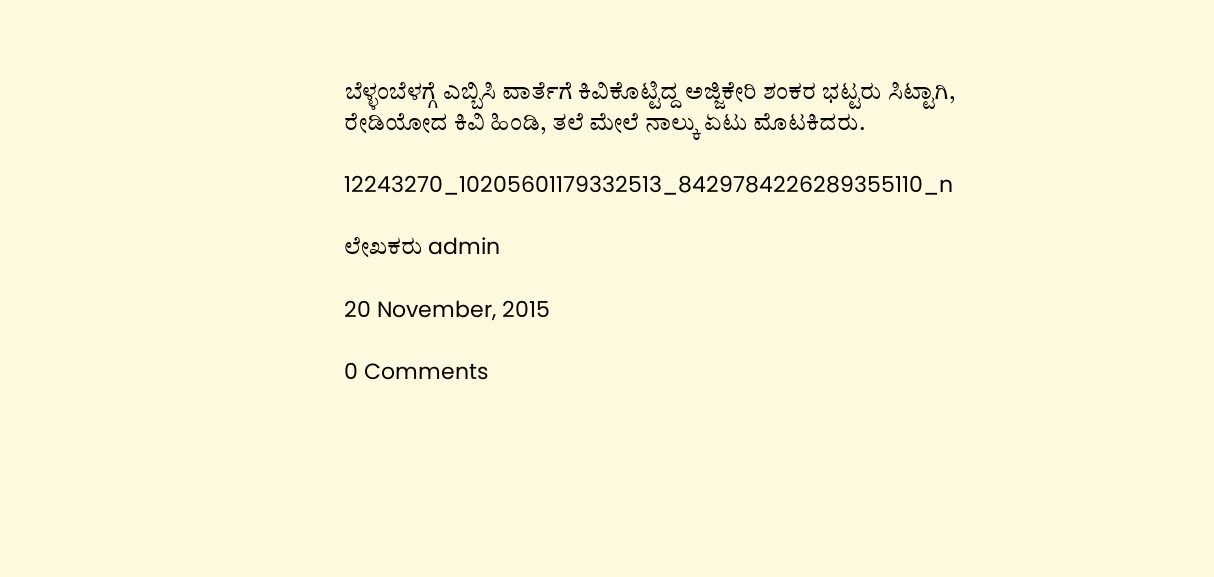ಬೆಳ್ಳಂಬೆಳಗ್ಗೆ ಎಬ್ಬಿಸಿ ವಾರ್ತೆಗೆ ಕಿವಿಕೊಟ್ಟಿದ್ದ ಅಜ್ಜಿಕೇರಿ ಶಂಕರ ಭಟ್ಟರು ಸಿಟ್ಟಾಗಿ, ರೇಡಿಯೋದ ಕಿವಿ ಹಿಂಡಿ, ತಲೆ ಮೇಲೆ ನಾಲ್ಕು ಏಟು ಮೊಟಕಿದರು.

12243270_10205601179332513_8429784226289355110_n

ಲೇಖಕರು admin

20 November, 2015

0 Comments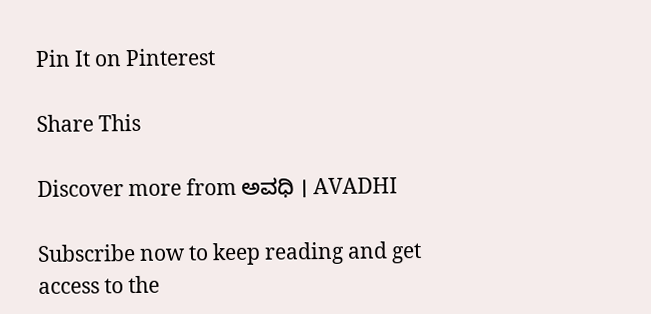Pin It on Pinterest

Share This

Discover more from ಅವಧಿ । AVADHI

Subscribe now to keep reading and get access to the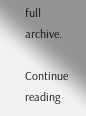full archive.

Continue reading